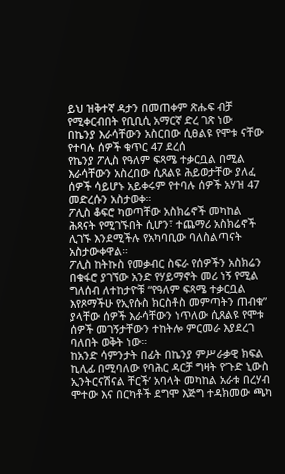ይህ ዝቅተኛ ዳታን በመጠቀም ጽሑፍ ብቻ የሚቀርብበት የቢቢሲ አማርኛ ድረ ገጽ ነው
በኬንያ እራሳቸውን አስርበው ሲፀልዩ የሞቱ ናቸው የተባሉ ሰዎች ቁጥር 47 ደረሰ
የኬንያ ፖሊስ የዓለም ፍጻሜ ተቃርቧል በሚል እራሳቸውን አስረበው ሲጸልዩ ሕይወታቸው ያለፈ ሰዎች ሳይሆኑ አይቀሩም የተባሉ ሰዎች አሃዝ 47 መድረሱን አስታወቀ።
ፖሊስ ቆፍሮ ካወጣቸው አስክሬኖች መካከል ሕጻናት የሚገኙበት ሲሆን፣ ተጨማሪ አስክሬኖች ሊገኙ እንደሚችሉ የአካባቢው ባለስልጣናት አስታውቀዋል።
ፖሊስ ከትኩስ የመቃብር ስፍራ የሰዎችን አስክሬን በቁፋሮ ያገኘው አንድ የሃይማኖት መሪ ነኝ የሚል ግለሰብ ለተከታዮቹ “የዓለም ፍጻሜ ተቃርቧል እየጾማችሁ የኢየሱስ ክርስቶስ መምጣትን ጠብቁ” ያላቸው ሰዎች እራሳቸውን ነጥለው ሲጸልዩ የሞቱ ሰዎች መገኝታቸውን ተከትሎ ምርመራ እያደረገ ባለበት ወቅት ነው።
ከአንድ ሳምንታት በፊት በኬንያ ምሥራቃዊ ክፍል ኪሊፊ በሚባለው የባሕር ዳርቻ ግዛት የ‘ጉድ ኒውስ ኢንትርናሽናል ቸርች’ አባላት መካከል አራቱ በረሃብ ሞተው እና በርካቶች ደግሞ እጅግ ተዳክመው ጫካ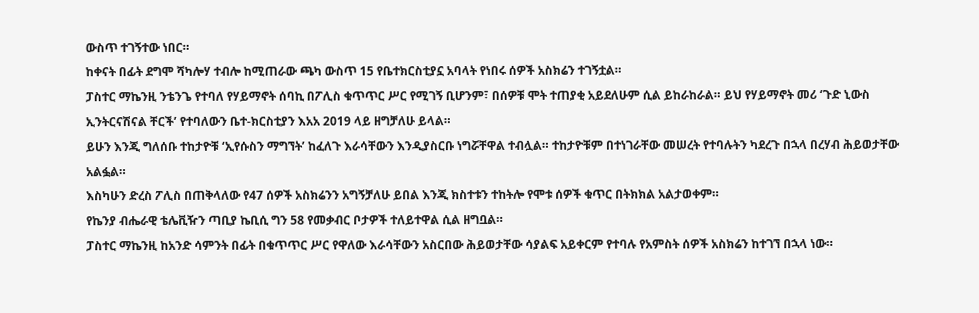ውስጥ ተገኝተው ነበር።
ከቀናት በፊት ደግሞ ሻካሎሃ ተብሎ ከሚጠራው ጫካ ውስጥ 15 የቤተክርስቲያኗ አባላት የነበሩ ሰዎች አስክሬን ተገኝቷል።
ፓስተር ማኬንዚ ንቴንጌ የተባለ የሃይማኖት ሰባኪ በፖሊስ ቁጥጥር ሥር የሚገኝ ቢሆንም፣ በሰዎቹ ሞት ተጠያቂ አይደለሁም ሲል ይከራከራል። ይህ የሃይማኖት መሪ ‘ጉድ ኒውስ ኢንትርናሽናል ቸርች’ የተባለውን ቤተ-ክርስቲያን እአአ 2019 ላይ ዘግቻለሁ ይላል።
ይሁን እንጂ ግለሰቡ ተከታዮቹ ‘ኢየሱስን ማግኘት’ ከፈለጉ እራሳቸውን እንዲያስርቡ ነግሯቸዋል ተብሏል። ተከታዮቹም በተነገራቸው መሠረት የተባሉትን ካደረጉ በኋላ በረሃብ ሕይወታቸው አልፏል።
እስካሁን ድረስ ፖሊስ በጠቅላለው የ47 ሰዎች አስክሬንን አግኝቻለሁ ይበል እንጂ ክስተቱን ተከትሎ የሞቱ ሰዎች ቁጥር በትክክል አልታወቀም።
የኬንያ ብሔራዊ ቴሌቪዥን ጣቢያ ኬቢሲ ግን 58 የመቃብር ቦታዎች ተለይተዋል ሲል ዘግቧል።
ፓስተር ማኬንዚ ከአንድ ሳምንት በፊት በቁጥጥር ሥር የዋለው እራሳቸውን አስርበው ሕይወታቸው ሳያልፍ አይቀርም የተባሉ የአምስት ሰዎች አስክሬን ከተገኘ በኋላ ነው።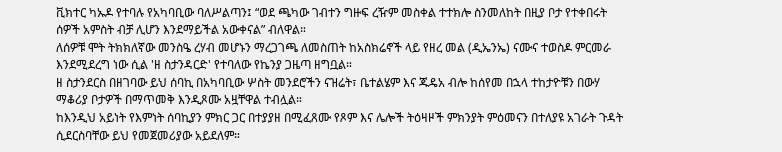ቪክተር ካኡዶ የተባሉ የአካባቢው ባለሥልጣን፤ “ወደ ጫካው ገብተን ግዙፍ ረዥም መስቀል ተተክሎ ስንመለከት በዚያ ቦታ የተቀበሩት ሰዎች አምስት ብቻ ሊሆን እንደማይችል አውቀናል” ብለዋል።
ለሰዎቹ ሞት ትክክለኛው መንስዔ ረሃብ መሆኑን ማረጋገጫ ለመስጠት ከአስክሬኖች ላይ የዘረ መል (ዲኤንኤ) ናሙና ተወስዶ ምርመራ እንደሚደረግ ነው ሲል 'ዘ ስታንዳርድ' የተባለው የኬንያ ጋዜጣ ዘግቧል።
ዘ ስታንደርስ በዘገባው ይህ ሰባኪ በአካባቢው ሦስት መንደሮችን ናዝሬት፣ ቤተልሄም እና ጁዴአ ብሎ ከሰየመ በኋላ ተከታዮቹን በውሃ ማቆሪያ ቦታዎች በማጥመቅ እንዲጾሙ አዟቸዋል ተብሏል።
ከእንዲህ አይነት የእምነት ሰባኪያን ምክር ጋር በተያያዘ በሚፈጸሙ የጾም እና ሌሎች ትዕዛዞች ምክንያት ምዕመናን በተለያዩ አገራት ጉዳት ሲደርስባቸው ይህ የመጀመሪያው አይደለም።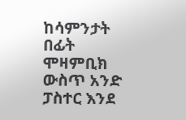ከሳምንታት በፊት ሞዛምቢክ ውስጥ አንድ ፓስተር እንደ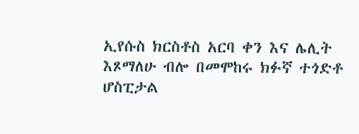ኢየሱስ ክርስቶስ አርባ ቀን እና ሌሊት እጾማለሁ ብሎ በመሞከሩ ክፉኛ ተጎድቶ ሆስፒታል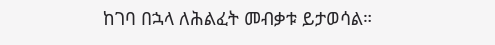ከገባ በኋላ ለሕልፈት መብቃቱ ይታወሳል።